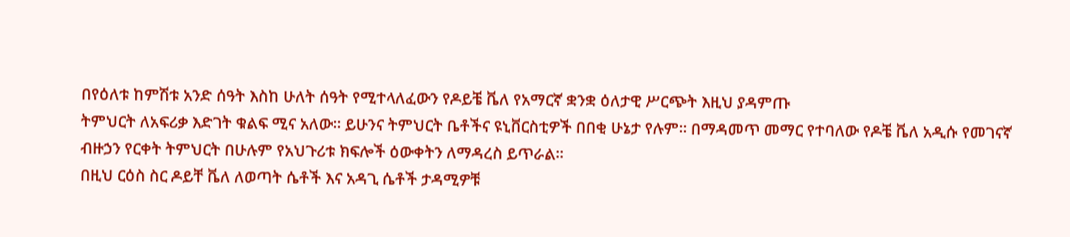በየዕለቱ ከምሽቱ አንድ ሰዓት እስከ ሁለት ሰዓት የሚተላለፈውን የዶይቼ ቬለ የአማርኛ ቋንቋ ዕለታዊ ሥርጭት እዚህ ያዳምጡ
ትምህርት ለአፍሪቃ እድገት ቁልፍ ሚና አለው። ይሁንና ትምህርት ቤቶችና ዩኒቨርስቲዎች በበቂ ሁኔታ የሉም። በማዳመጥ መማር የተባለው የዶቼ ቬለ አዲሱ የመገናኛ ብዙኃን የርቀት ትምህርት በሁሉም የአህጉሪቱ ክፍሎች ዕውቀትን ለማዳረስ ይጥራል።
በዚህ ርዕስ ስር ዶይቸ ቬለ ለወጣት ሴቶች እና አዳጊ ሴቶች ታዳሚዎቹ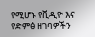የሚሆኑ የቪዲዮ እና የድምፅ ዘገባዎችን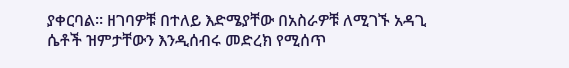ያቀርባል። ዘገባዎቹ በተለይ እድሜያቸው በአስራዎቹ ለሚገኙ አዳጊ ሴቶች ዝምታቸውን እንዲሰብሩ መድረክ የሚሰጥ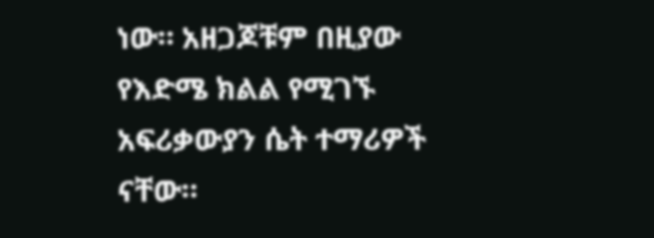ነው። አዘጋጆቹም በዚያው የእድሜ ክልል የሚገኙ አፍሪቃውያን ሴት ተማሪዎች ናቸው።